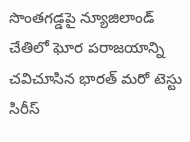సొంతగడ్డపై న్యూజిలాండ్ చేతిలో ఘోర పరాజయాన్ని చవిచూసిన భారత్ మరో టెస్టు సిరీస్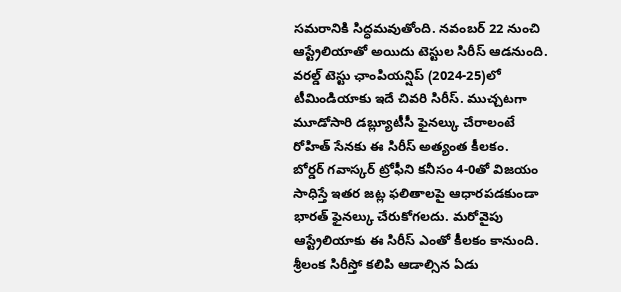సమరానికి సిద్ధమవుతోంది. నవంబర్ 22 నుంచి ఆస్ట్రేలియాతో అయిదు టెస్టుల సిరీస్ ఆడనుంది. వరల్డ్ టెస్టు ఛాంపియన్షిప్ (2024-25)లో టీమిండియాకు ఇదే చివరి సిరీస్. ముచ్చటగా మూడోసారి డబ్ల్యూటీసీ ఫైనల్కు చేరాలంటే రోహిత్ సేనకు ఈ సిరీస్ అత్యంత కీలకం.
బోర్డర్ గవాస్కర్ ట్రోఫీని కనీసం 4-0తో విజయం సాధిస్తే ఇతర జట్ల ఫలితాలపై ఆధారపడకుండా భారత్ ఫైనల్కు చేరుకోగలదు. మరోవైపు ఆస్ట్రేలియాకు ఈ సిరీస్ ఎంతో కీలకం కానుంది. శ్రీలంక సిరీస్తో కలిపి ఆడాల్సిన ఏడు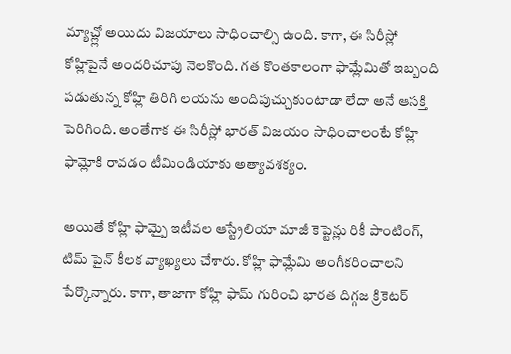మ్యాచ్ల్లో అయిదు విజయాలు సాధించాల్సి ఉంది. కాగా, ఈ సిరీస్లో కోహ్లిపైనే అందరిచూపు నెలకొంది. గత కొంతకాలంగా ఫామ్లేమితో ఇబ్బంది పడుతున్న కోహ్లి తిరిగి లయను అందిపుచ్చుకుంటాడా లేదా అనే ఆసక్తి పెరిగింది. అంతేగాక ఈ సిరీస్లో భారత్ విజయం సాధించాలంటే కోహ్లి ఫామ్లోకి రావడం టీమిండియాకు అత్యావశక్యం.

అయితే కోహ్లి ఫామ్పై ఇటీవల ఆస్ట్రేలియా మాజీ కెప్టెన్లు రికీ పాంటింగ్, టిమ్ పైన్ కీలక వ్యాఖ్యలు చేశారు. కోహ్లి ఫామ్లేమి అంగీకరించాలని పేర్కొన్నారు. కాగా, తాజాగా కోహ్లి ఫామ్ గురించి భారత దిగ్గజ క్రికెటర్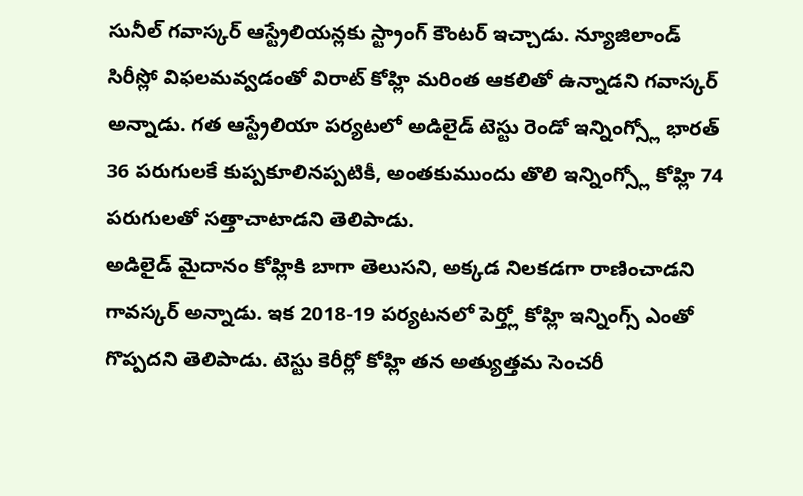సునీల్ గవాస్కర్ ఆస్ట్రేలియన్లకు స్ట్రాంగ్ కౌంటర్ ఇచ్చాడు. న్యూజిలాండ్ సిరీస్లో విఫలమవ్వడంతో విరాట్ కోహ్లి మరింత ఆకలితో ఉన్నాడని గవాస్కర్ అన్నాడు. గత ఆస్ట్రేలియా పర్యటలో అడిలైడ్ టెస్టు రెండో ఇన్నింగ్స్లో భారత్ 36 పరుగులకే కుప్పకూలినప్పటికీ, అంతకుముందు తొలి ఇన్నింగ్స్లో కోహ్లి 74 పరుగులతో సత్తాచాటాడని తెలిపాడు.
అడిలైడ్ మైదానం కోహ్లికి బాగా తెలుసని, అక్కడ నిలకడగా రాణించాడని గావస్కర్ అన్నాడు. ఇక 2018-19 పర్యటనలో పెర్త్లో కోహ్లి ఇన్నింగ్స్ ఎంతో గొప్పదని తెలిపాడు. టెస్టు కెరీర్లో కోహ్లి తన అత్యుత్తమ సెంచరీ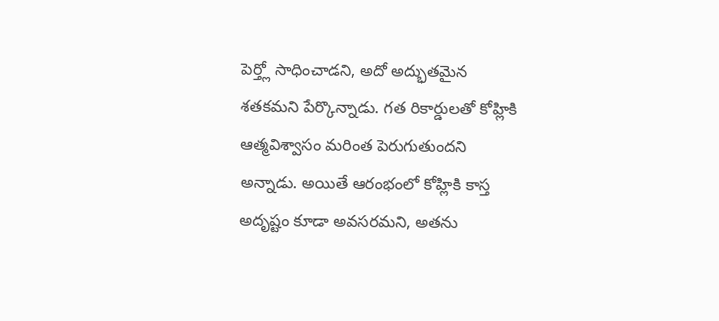పెర్త్లో సాధించాడని, అదో అద్భుతమైన శతకమని పేర్కొన్నాడు. గత రికార్డులతో కోహ్లికి ఆత్మవిశ్వాసం మరింత పెరుగుతుందని అన్నాడు. అయితే ఆరంభంలో కోహ్లికి కాస్త అదృష్టం కూడా అవసరమని, అతను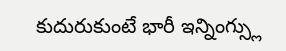కుదురుకుంటే భారీ ఇన్నింగ్స్లు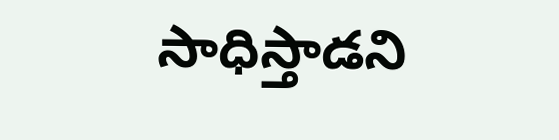సాధిస్తాడని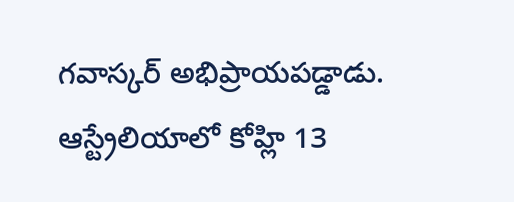గవాస్కర్ అభిప్రాయపడ్డాడు. ఆస్ట్రేలియాలో కోహ్లి 13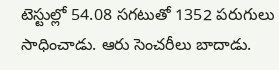టెస్టుల్లో 54.08 సగటుతో 1352 పరుగులు సాధించాడు. ఆరు సెంచరీలు బాదాడు.